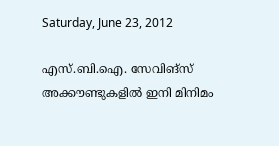Saturday, June 23, 2012

എസ്.ബി.ഐ. സേവിങ്‌സ് അക്കൗണ്ടുകളില്‍ ഇനി മിനിമം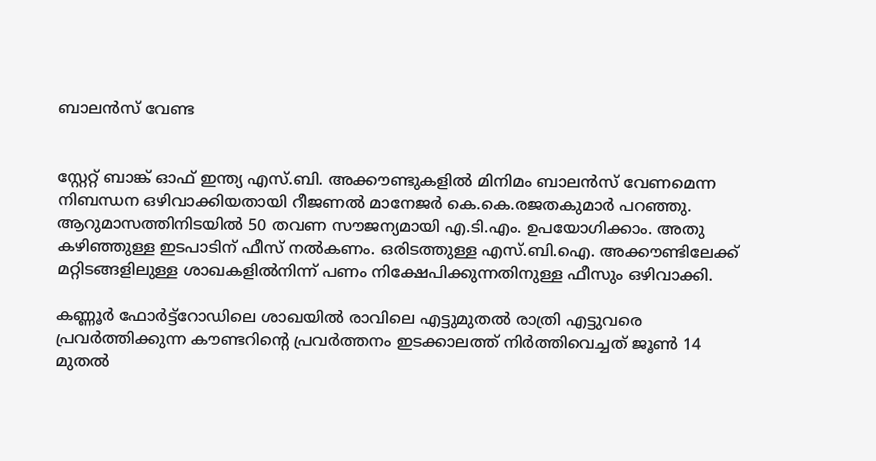ബാലന്‍സ് വേണ്ട


സ്റ്റേറ്റ് ബാങ്ക് ഓഫ് ഇന്ത്യ എസ്.ബി. അക്കൗണ്ടുകളില്‍ മിനിമം ബാലന്‍സ് വേണമെന്ന നിബന്ധന ഒഴിവാക്കിയതായി റീജണല്‍ മാനേജര്‍ കെ.കെ.രജതകുമാര്‍ പറഞ്ഞു. ആറുമാസത്തിനിടയില്‍ 50 തവണ സൗജന്യമായി എ.ടി.എം. ഉപയോഗിക്കാം. അതു കഴിഞ്ഞുള്ള ഇടപാടിന് ഫീസ് നല്‍കണം. ഒരിടത്തുള്ള എസ്.ബി.ഐ. അക്കൗണ്ടിലേക്ക് മറ്റിടങ്ങളിലുള്ള ശാഖകളില്‍നിന്ന് പണം നിക്ഷേപിക്കുന്നതിനുള്ള ഫീസും ഒഴിവാക്കി.

കണ്ണൂര്‍ ഫോര്‍ട്ട്‌റോഡിലെ ശാഖയില്‍ രാവിലെ എട്ടുമുതല്‍ രാത്രി എട്ടുവരെ പ്രവര്‍ത്തിക്കുന്ന കൗണ്ടറിന്റെ പ്രവര്‍ത്തനം ഇടക്കാലത്ത് നിര്‍ത്തിവെച്ചത് ജൂണ്‍ 14 മുതല്‍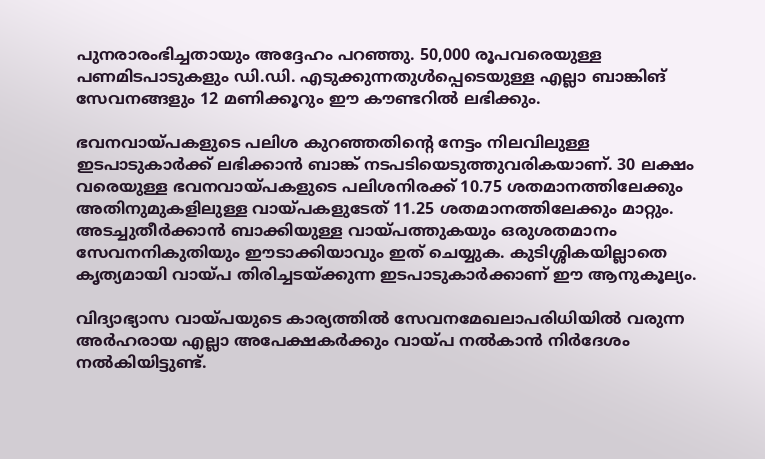പുനരാരംഭിച്ചതായും അദ്ദേഹം പറഞ്ഞു. 50,000 രൂപവരെയുള്ള പണമിടപാടുകളും ഡി.ഡി. എടുക്കുന്നതുള്‍പ്പെടെയുള്ള എല്ലാ ബാങ്കിങ് സേവനങ്ങളും 12 മണിക്കൂറും ഈ കൗണ്ടറില്‍ ലഭിക്കും.

ഭവനവായ്പകളുടെ പലിശ കുറഞ്ഞതിന്റെ നേട്ടം നിലവിലുള്ള ഇടപാടുകാര്‍ക്ക് ലഭിക്കാന്‍ ബാങ്ക് നടപടിയെടുത്തുവരികയാണ്. 30 ലക്ഷം വരെയുള്ള ഭവനവായ്പകളുടെ പലിശനിരക്ക് 10.75 ശതമാനത്തിലേക്കും അതിനുമുകളിലുള്ള വായ്പകളുടേത് 11.25 ശതമാനത്തിലേക്കും മാറ്റും. അടച്ചുതീര്‍ക്കാന്‍ ബാക്കിയുള്ള വായ്പത്തുകയും ഒരുശതമാനം സേവനനികുതിയും ഈടാക്കിയാവും ഇത് ചെയ്യുക. കുടിശ്ശികയില്ലാതെ കൃത്യമായി വായ്പ തിരിച്ചടയ്ക്കുന്ന ഇടപാടുകാര്‍ക്കാണ് ഈ ആനുകൂല്യം.

വിദ്യാഭ്യാസ വായ്പയുടെ കാര്യത്തില്‍ സേവനമേഖലാപരിധിയില്‍ വരുന്ന അര്‍ഹരായ എല്ലാ അപേക്ഷകര്‍ക്കും വായ്പ നല്‍കാന്‍ നിര്‍ദേശം നല്‍കിയിട്ടുണ്ട്.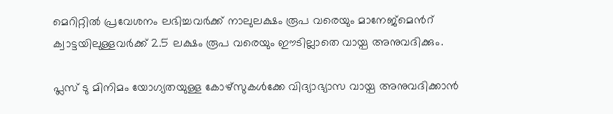മെറിറ്റില്‍ പ്രവേശനം ലഭിച്ചവര്‍ക്ക് നാലുലക്ഷം രൂപ വരെയും മാനേജ്‌മെന്‍റ് ക്വാട്ടയിലുള്ളവര്‍ക്ക് 2.5 ലക്ഷം രൂപ വരെയും ഈടില്ലാതെ വായ്പ അനുവദിക്കും.

പ്ലസ് ടു മിനിമം യോഗ്യതയുള്ള കോഴ്‌സുകള്‍ക്കേ വിദ്യാഭ്യാസ വായ്പ അനുവദിക്കാന്‍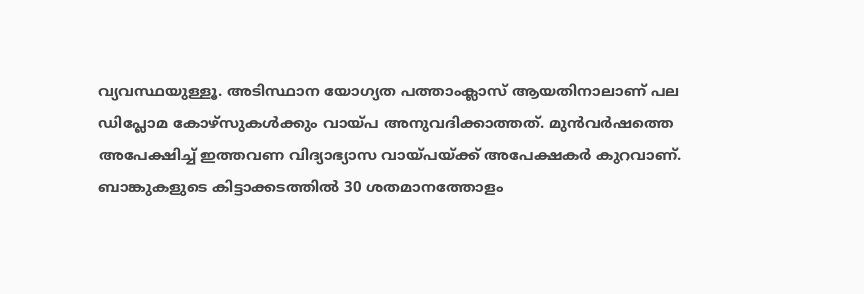വ്യവസ്ഥയുള്ളൂ. അടിസ്ഥാന യോഗ്യത പത്താംക്ലാസ് ആയതിനാലാണ് പല ഡിപ്ലോമ കോഴ്‌സുകള്‍ക്കും വായ്പ അനുവദിക്കാത്തത്. മുന്‍വര്‍ഷത്തെ അപേക്ഷിച്ച് ഇത്തവണ വിദ്യാഭ്യാസ വായ്പയ്ക്ക് അപേക്ഷകര്‍ കുറവാണ്. ബാങ്കുകളുടെ കിട്ടാക്കടത്തില്‍ 30 ശതമാനത്തോളം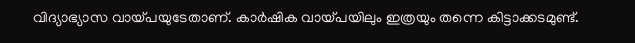വിദ്യാഭ്യാസ വായ്പയുടേതാണ്. കാര്‍ഷിക വായ്പയിലും ഇത്രയും തന്നെ കിട്ടാക്കടമുണ്ട്.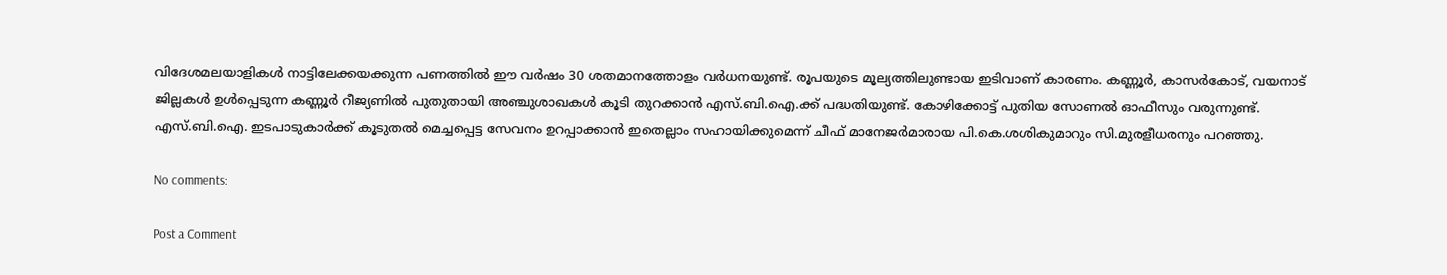വിദേശമലയാളികള്‍ നാട്ടിലേക്കയക്കുന്ന പണത്തില്‍ ഈ വര്‍ഷം 30 ശതമാനത്തോളം വര്‍ധനയുണ്ട്. രൂപയുടെ മൂല്യത്തിലുണ്ടായ ഇടിവാണ് കാരണം. കണ്ണൂര്‍, കാസര്‍കോട്, വയനാട് ജില്ലകള്‍ ഉള്‍പ്പെടുന്ന കണ്ണൂര്‍ റീജ്യണില്‍ പുതുതായി അഞ്ചുശാഖകള്‍ കൂടി തുറക്കാന്‍ എസ്.ബി.ഐ.ക്ക് പദ്ധതിയുണ്ട്. കോഴിക്കോട്ട് പുതിയ സോണല്‍ ഓഫീസും വരുന്നുണ്ട്. എസ്.ബി.ഐ. ഇടപാടുകാര്‍ക്ക് കൂടുതല്‍ മെച്ചപ്പെട്ട സേവനം ഉറപ്പാക്കാന്‍ ഇതെല്ലാം സഹായിക്കുമെന്ന് ചീഫ് മാനേജര്‍മാരായ പി.കെ.ശശികുമാറും സി.മുരളീധരനും പറഞ്ഞു.

No comments:

Post a Comment